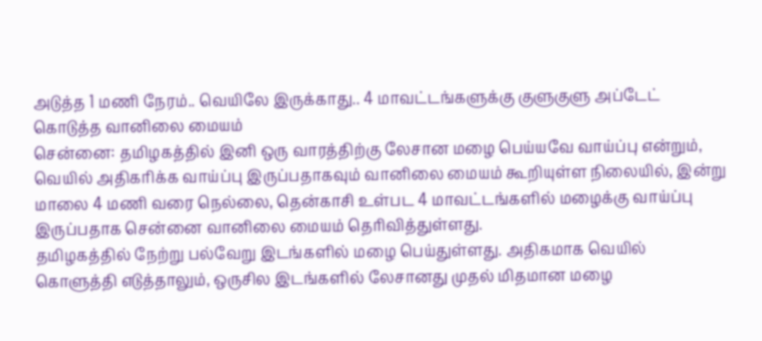அடுத்த 1 மணி நேரம்.. வெயிலே இருக்காது.. 4 மாவட்டங்களுக்கு குளுகுளு அப்டேட் கொடுத்த வானிலை மையம்
சென்னை: தமிழகத்தில் இனி ஒரு வாரத்திற்கு லேசான மழை பெய்யவே வாய்ப்பு என்றும், வெயில் அதிகரிக்க வாய்ப்பு இருப்பதாகவும் வானிலை மையம் கூறியுள்ள நிலையில், இன்று மாலை 4 மணி வரை நெல்லை, தென்காசி உள்பட 4 மாவட்டங்களில் மழைக்கு வாய்ப்பு இருப்பதாக சென்னை வானிலை மையம் தெரிவித்துள்ளது.
தமிழகத்தில் நேற்று பல்வேறு இடங்களில் மழை பெய்துள்ளது. அதிகமாக வெயில் கொளுத்தி எடுத்தாலும், ஒருசில இடங்களில் லேசானது முதல் மிதமான மழை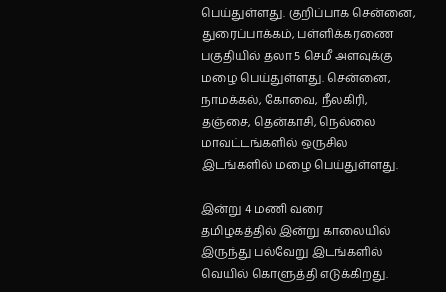பெய்துள்ளது. குறிப்பாக சென்னை, துரைப்பாக்கம், பள்ளிக்கரணை பகுதியில் தலா 5 செமீ அளவுக்கு மழை பெய்துள்ளது. சென்னை, நாமக்கல், கோவை, நீலகிரி, தஞ்சை, தென்காசி, நெல்லை மாவட்டங்களில் ஒருசில இடங்களில் மழை பெய்துள்ளது.

இன்று 4 மணி வரை
தமிழகத்தில் இன்று காலையில் இருந்து பல்வேறு இடங்களில் வெயில் கொளுத்தி எடுக்கிறது.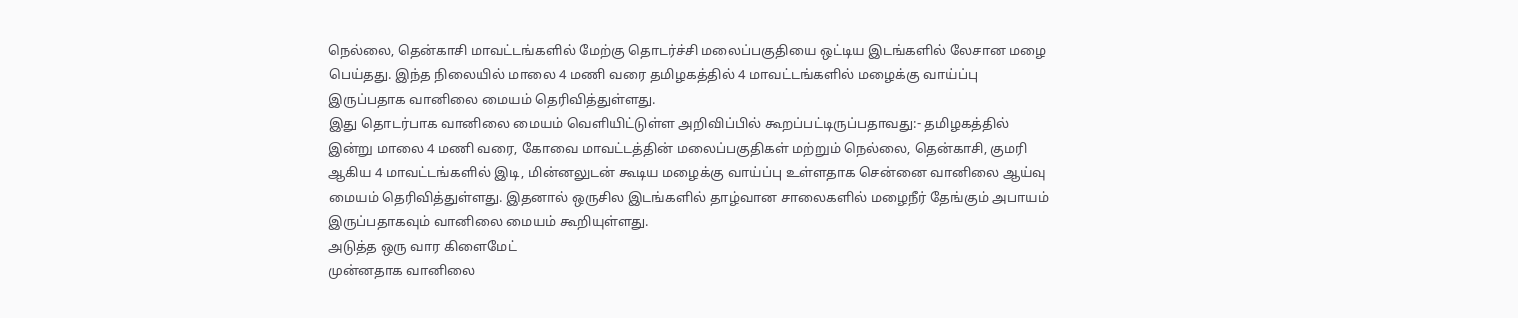நெல்லை, தென்காசி மாவட்டங்களில் மேற்கு தொடர்ச்சி மலைப்பகுதியை ஒட்டிய இடங்களில் லேசான மழை பெய்தது. இந்த நிலையில் மாலை 4 மணி வரை தமிழகத்தில் 4 மாவட்டங்களில் மழைக்கு வாய்ப்பு இருப்பதாக வானிலை மையம் தெரிவித்துள்ளது.
இது தொடர்பாக வானிலை மையம் வெளியிட்டுள்ள அறிவிப்பில் கூறப்பட்டிருப்பதாவது:- தமிழகத்தில் இன்று மாலை 4 மணி வரை, கோவை மாவட்டத்தின் மலைப்பகுதிகள் மற்றும் நெல்லை, தென்காசி, குமரி ஆகிய 4 மாவட்டங்களில் இடி, மின்னலுடன் கூடிய மழைக்கு வாய்ப்பு உள்ளதாக சென்னை வானிலை ஆய்வு மையம் தெரிவித்துள்ளது. இதனால் ஒருசில இடங்களில் தாழ்வான சாலைகளில் மழைநீர் தேங்கும் அபாயம் இருப்பதாகவும் வானிலை மையம் கூறியுள்ளது.
அடுத்த ஒரு வார கிளைமேட்
முன்னதாக வானிலை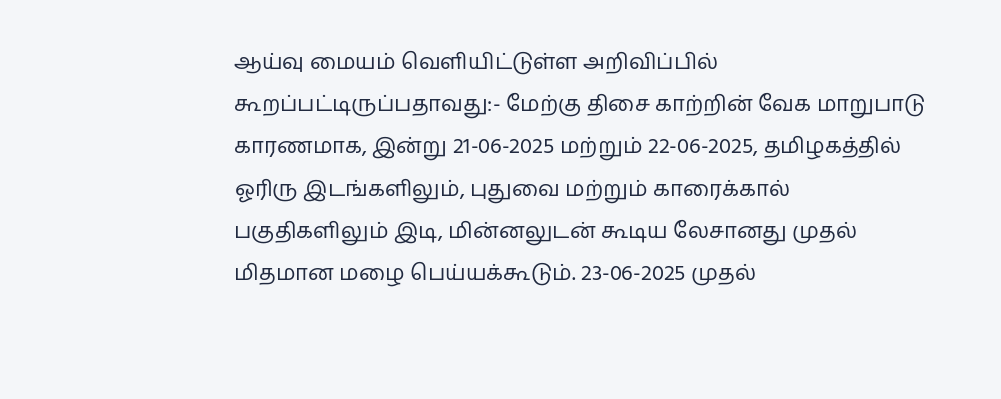ஆய்வு மையம் வெளியிட்டுள்ள அறிவிப்பில் கூறப்பட்டிருப்பதாவது:- மேற்கு திசை காற்றின் வேக மாறுபாடு காரணமாக, இன்று 21-06-2025 மற்றும் 22-06-2025, தமிழகத்தில் ஓரிரு இடங்களிலும், புதுவை மற்றும் காரைக்கால் பகுதிகளிலும் இடி, மின்னலுடன் கூடிய லேசானது முதல் மிதமான மழை பெய்யக்கூடும். 23-06-2025 முதல்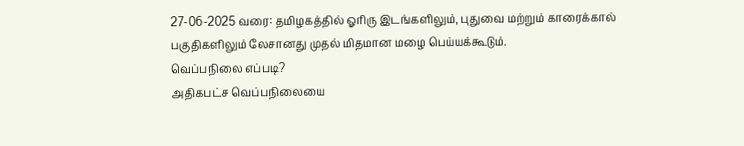27-06-2025 வரை: தமிழகத்தில் ஓரிரு இடங்களிலும், புதுவை மற்றும் காரைக்கால் பகுதிகளிலும் லேசானது முதல் மிதமான மழை பெய்யக்கூடும்.
வெப்பநிலை எப்படி?
அதிகபட்ச வெப்பநிலையை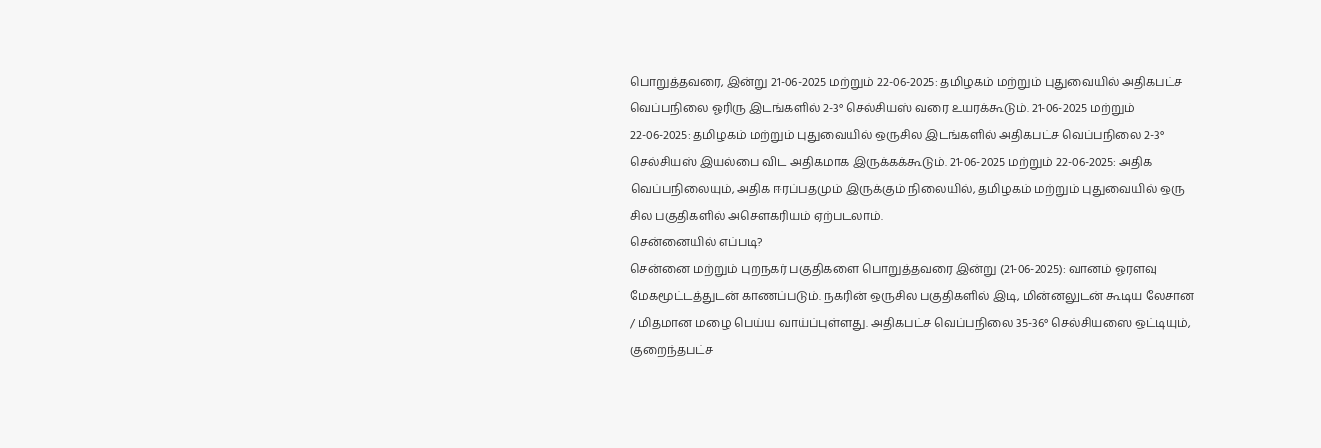பொறுத்தவரை, இன்று 21-06-2025 மற்றும் 22-06-2025: தமிழகம் மற்றும் புதுவையில் அதிகபட்ச வெப்பநிலை ஓரிரு இடங்களில் 2-3° செல்சியஸ் வரை உயரக்கூடும். 21-06-2025 மற்றும் 22-06-2025: தமிழகம் மற்றும் புதுவையில் ஒருசில இடங்களில் அதிகபட்ச வெப்பநிலை 2-3° செல்சியஸ் இயல்பை விட அதிகமாக இருக்கக்கூடும். 21-06-2025 மற்றும் 22-06-2025: அதிக வெப்பநிலையும், அதிக ஈரப்பதமும் இருக்கும் நிலையில், தமிழகம் மற்றும் புதுவையில் ஒரு சில பகுதிகளில் அசௌகரியம் ஏற்படலாம்.
சென்னையில் எப்படி?
சென்னை மற்றும் புறநகர் பகுதிகளை பொறுத்தவரை இன்று (21-06-2025): வானம் ஓரளவு மேகமூட்டத்துடன் காணப்படும். நகரின் ஒருசில பகுதிகளில் இடி, மின்னலுடன் கூடிய லேசான / மிதமான மழை பெய்ய வாய்ப்புள்ளது. அதிகபட்ச வெப்பநிலை 35-36° செல்சியஸை ஒட்டியும், குறைந்தபட்ச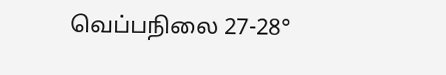வெப்பநிலை 27-28°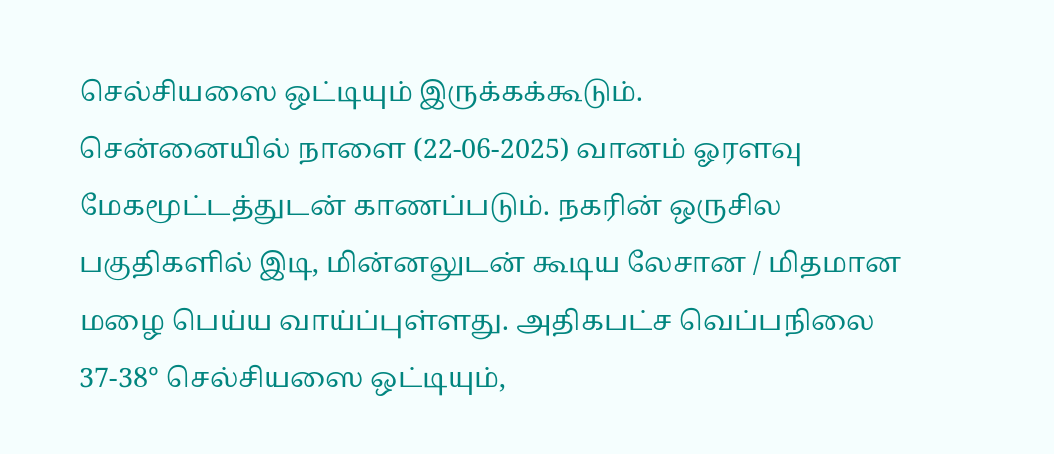செல்சியஸை ஒட்டியும் இருக்கக்கூடும்.
சென்னையில் நாளை (22-06-2025) வானம் ஓரளவு மேகமூட்டத்துடன் காணப்படும். நகரின் ஒருசில பகுதிகளில் இடி, மின்னலுடன் கூடிய லேசான / மிதமான மழை பெய்ய வாய்ப்புள்ளது. அதிகபட்ச வெப்பநிலை 37-38° செல்சியஸை ஒட்டியும்,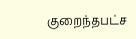குறைந்தபட்ச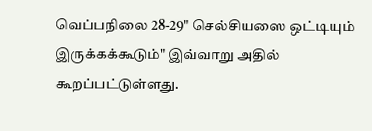வெப்பநிலை 28-29" செல்சியஸை ஒட்டியும் இருக்கக்கூடும்" இவ்வாறு அதில் கூறப்பட்டுள்ளது.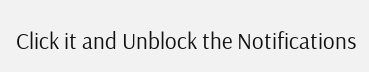Click it and Unblock the Notifications